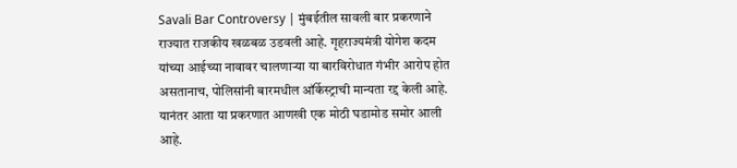Savali Bar Controversy | मुंबईतील सावली बार प्रकरणाने राज्यात राजकीय खळबळ उडवली आहे. गृहराज्यमंत्री योगेश कदम यांच्या आईच्या नावावर चालणाऱ्या या बारविरोधात गंभीर आरोप होत असतानाच, पोलिसांनी बारमधील ऑर्केस्ट्राची मान्यता रद्द केली आहे. यानंतर आता या प्रकरणात आणखी एक मोठी घडामोड समोर आली आहे.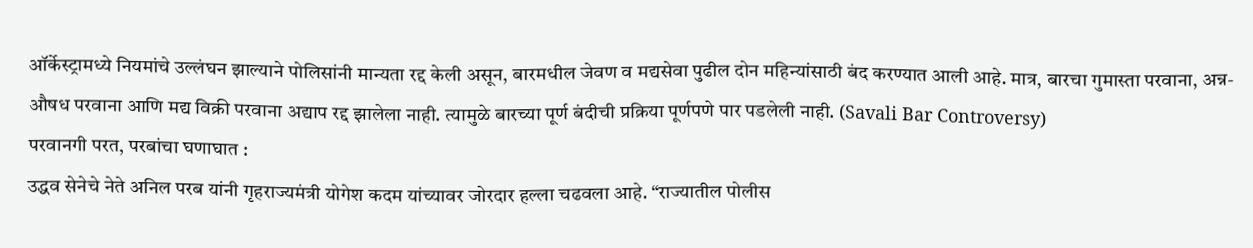ऑर्केस्ट्रामध्ये नियमांचे उल्लंघन झाल्याने पोलिसांनी मान्यता रद्द केली असून, बारमधील जेवण व मद्यसेवा पुढील दोन महिन्यांसाठी बंद करण्यात आली आहे. मात्र, बारचा गुमास्ता परवाना, अन्न-औषध परवाना आणि मद्य विक्री परवाना अद्याप रद्द झालेला नाही. त्यामुळे बारच्या पूर्ण बंदीची प्रक्रिया पूर्णपणे पार पडलेली नाही. (Savali Bar Controversy)
परवानगी परत, परबांचा घणाघात :
उद्धव सेनेचे नेते अनिल परब यांनी गृहराज्यमंत्री योगेश कदम यांच्यावर जोरदार हल्ला चढवला आहे. “राज्यातील पोलीस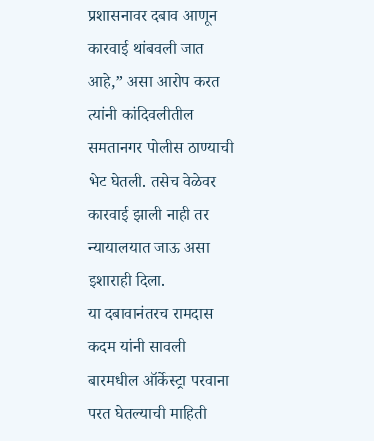प्रशासनावर दबाव आणून कारवाई थांबवली जात आहे,” असा आरोप करत त्यांनी कांदिवलीतील समतानगर पोलीस ठाण्याची भेट घेतली. तसेच वेळेवर कारवाई झाली नाही तर न्यायालयात जाऊ असा इशाराही दिला.
या दबावानंतरच रामदास कदम यांनी सावली बारमधील ऑर्केस्ट्रा परवाना परत घेतल्याची माहिती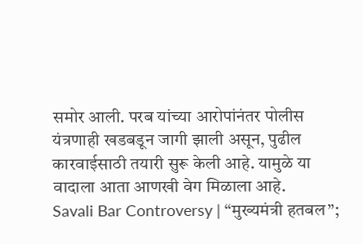समोर आली. परब यांच्या आरोपांनंतर पोलीस यंत्रणाही खडबडून जागी झाली असून, पुढील कारवाईसाठी तयारी सुरू केली आहे. यामुळे या वादाला आता आणखी वेग मिळाला आहे.
Savali Bar Controversy | “मुख्यमंत्री हतबल”;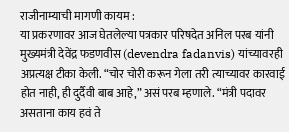राजीनाम्याची मागणी कायम :
या प्रकरणावर आज घेतलेल्या पत्रकार परिषदेत अनिल परब यांनी मुख्यमंत्री देवेंद्र फडणवीस (devendra fadanvis) यांच्यावरही अप्रत्यक्ष टीका केली. “चोर चोरी करून गेला तरी त्याच्यावर कारवाई होत नाही, ही दुर्दैवी बाब आहे,” असं परब म्हणाले. “मंत्री पदावर असताना काय हवं ते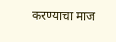करण्याचा माज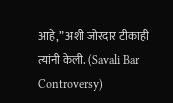आहे,” अशी जोरदार टीकाही त्यांनी केली. (Savali Bar Controversy)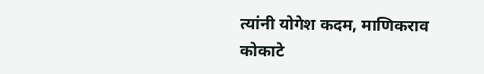त्यांनी योगेश कदम, माणिकराव कोकाटे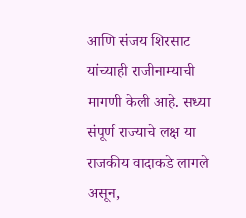आणि संजय शिरसाट यांच्याही राजीनाम्याची मागणी केली आहे. सध्या संपूर्ण राज्याचे लक्ष या राजकीय वादाकडे लागले असून,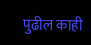पुढील काही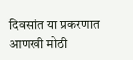दिवसांत या प्रकरणात आणखी मोठी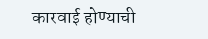कारवाई होण्याची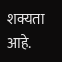शक्यता आहे.